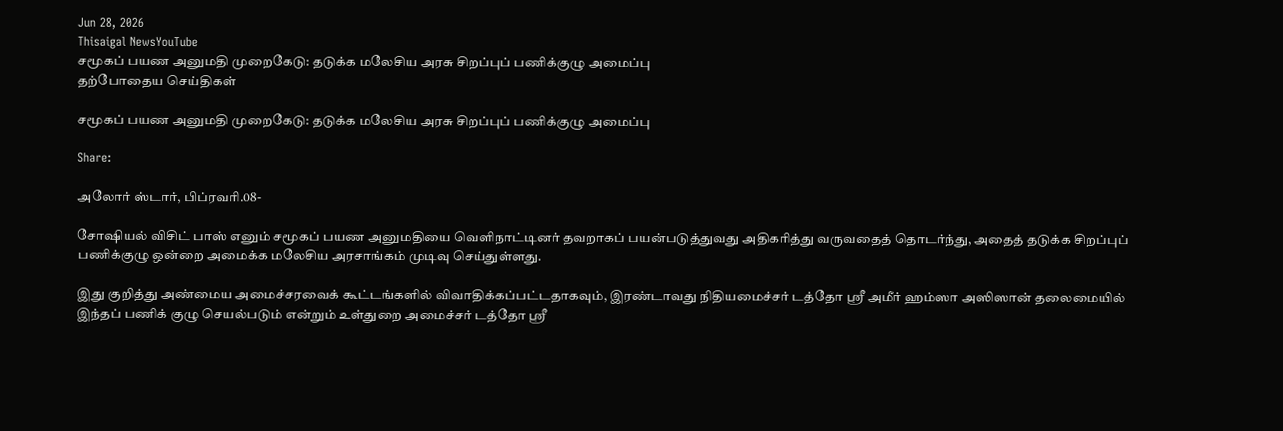Jun 28, 2026
Thisaigal NewsYouTube
சமூகப் பயண அனுமதி முறைகேடு: தடுக்க மலேசிய அரசு சிறப்புப் பணிக்குழு அமைப்பு
தற்போதைய செய்திகள்

சமூகப் பயண அனுமதி முறைகேடு: தடுக்க மலேசிய அரசு சிறப்புப் பணிக்குழு அமைப்பு

Share:

அலோர் ஸ்டார், பிப்ரவரி.08-

சோஷியல் விசிட் பாஸ் எனும் சமூகப் பயண அனுமதியை வெளிநாட்டினர் தவறாகப் பயன்படுத்துவது அதிகரித்து வருவதைத் தொடர்ந்து, அதைத் தடுக்க சிறப்புப் பணிக்குழு ஒன்றை அமைக்க மலேசிய அரசாங்கம் முடிவு செய்துள்ளது.

இது குறித்து அண்மைய அமைச்சரவைக் கூட்டங்களில் விவாதிக்கப்பட்டதாகவும், இரண்டாவது நிதியமைச்சர் டத்தோ ஶ்ரீ அமீர் ஹம்ஸா அஸிஸான் தலைமையில் இந்தப் பணிக் குழு செயல்படும் என்றும் உள்துறை அமைச்சர் டத்தோ ஶ்ரீ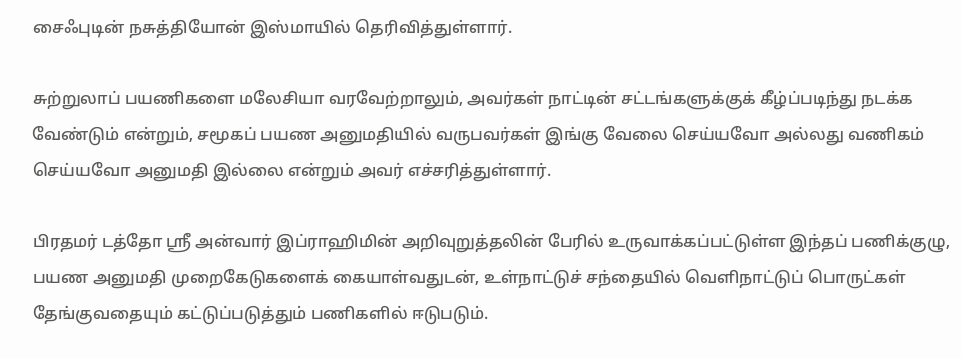சைஃபுடின் நசுத்தியோன் இஸ்மாயில் தெரிவித்துள்ளார்.

சுற்றுலாப் பயணிகளை மலேசியா வரவேற்றாலும், அவர்கள் நாட்டின் சட்டங்களுக்குக் கீழ்ப்படிந்து நடக்க வேண்டும் என்றும், சமூகப் பயண அனுமதியில் வருபவர்கள் இங்கு வேலை செய்யவோ அல்லது வணிகம் செய்யவோ அனுமதி இல்லை என்றும் அவர் எச்சரித்துள்ளார்.

பிரதமர் டத்தோ ஶ்ரீ அன்வார் இப்ராஹிமின் அறிவுறுத்தலின் பேரில் உருவாக்கப்பட்டுள்ள இந்தப் பணிக்குழு, பயண அனுமதி முறைகேடுகளைக் கையாள்வதுடன், உள்நாட்டுச் சந்தையில் வெளிநாட்டுப் பொருட்கள் தேங்குவதையும் கட்டுப்படுத்தும் பணிகளில் ஈடுபடும்.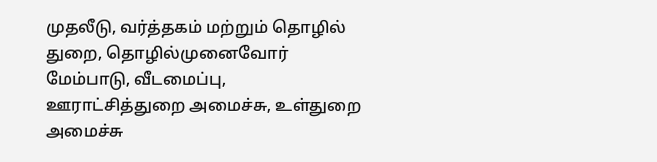முதலீடு, வர்த்தகம் மற்றும் தொழில் துறை, தொழில்முனைவோர் மேம்பாடு, வீடமைப்பு, ஊராட்சித்துறை அமைச்சு, உள்துறை அமைச்சு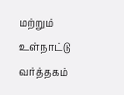மற்றும் உள்நாட்டு வர்த்தகம்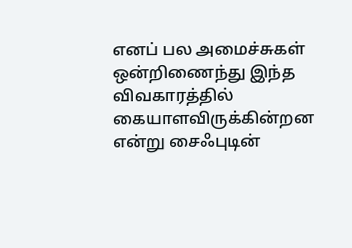எனப் பல அமைச்சுகள் ஒன்றிணைந்து இந்த விவகாரத்தில் கையாளவிருக்கின்றன என்று சைஃபுடின்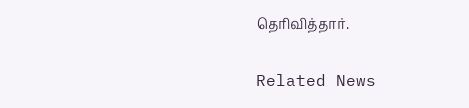தெரிவித்தார்.

Related News